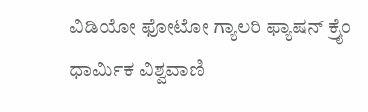ವಿಡಿಯೋ ಫೋಟೋ ಗ್ಯಾಲರಿ ಫ್ಯಾಷನ್ ಕ್ರೈಂ ಧಾರ್ಮಿಕ ವಿಶ್ವವಾಣಿ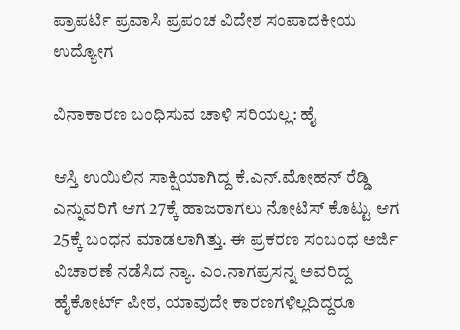ಪ್ರಾಪರ್ಟಿ ಪ್ರವಾಸಿ ಪ್ರಪಂಚ ವಿದೇಶ ಸಂಪಾದಕೀಯ ಉದ್ಯೋಗ

ವಿನಾಕಾರಣ ಬಂಧಿಸುವ ಚಾಳಿ ಸರಿಯಲ್ಲ: ಹೈ

ಆಸ್ತಿ ಉಯಿಲಿನ ಸಾಕ್ಷಿಯಾಗಿದ್ದ ಕೆ.ಎನ್.ಮೋಹನ್ ರೆಡ್ಡಿ ಎನ್ನುವರಿಗೆ ಆಗ 27ಕ್ಕೆ ಹಾಜರಾಗಲು ನೋಟಿಸ್ ಕೊಟ್ಟು ಆಗ 25ಕ್ಕೆ ಬಂಧನ ಮಾಡಲಾಗಿತ್ತು. ಈ ಪ್ರಕರಣ ಸಂಬಂಧ ಅರ್ಜಿ ವಿಚಾರಣೆ ನಡೆಸಿದ ನ್ಯಾ. ಎಂ.ನಾಗಪ್ರಸನ್ನ ಅವರಿದ್ದ ಹೈಕೋರ್ಟ್ ಪೀಠ, ಯಾವುದೇ ಕಾರಣಗಳಿಲ್ಲದಿದ್ದರೂ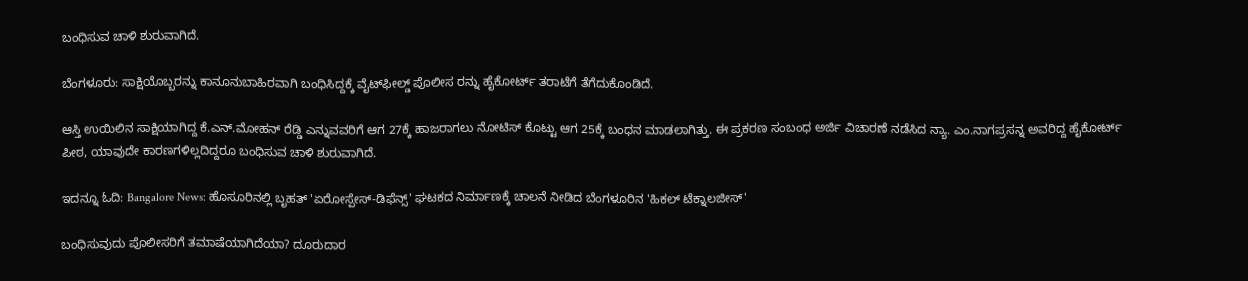ಬಂಧಿಸುವ ಚಾಳಿ ಶುರುವಾಗಿದೆ.

ಬೆಂಗಳೂರು: ಸಾಕ್ಷಿಯೊಬ್ಬರನ್ನು ಕಾನೂನುಬಾಹಿರವಾಗಿ ಬಂಧಿಸಿದ್ದಕ್ಕೆ ವೈಟ್‌ಫೀಲ್ಡ್ ಪೊಲೀಸ ರನ್ನು ಹೈಕೋರ್ಟ್ ತರಾಟೆಗೆ ತೆಗೆದುಕೊಂಡಿದೆ.

ಆಸ್ತಿ ಉಯಿಲಿನ ಸಾಕ್ಷಿಯಾಗಿದ್ದ ಕೆ.ಎನ್.ಮೋಹನ್ ರೆಡ್ಡಿ ಎನ್ನುವವರಿಗೆ ಆಗ 27ಕ್ಕೆ ಹಾಜರಾಗಲು ನೋಟಿಸ್ ಕೊಟ್ಟು ಆಗ 25ಕ್ಕೆ ಬಂಧನ ಮಾಡಲಾಗಿತ್ತು. ಈ ಪ್ರಕರಣ ಸಂಬಂಧ ಅರ್ಜಿ ವಿಚಾರಣೆ ನಡೆಸಿದ ನ್ಯಾ. ಎಂ.ನಾಗಪ್ರಸನ್ನ ಅವರಿದ್ದ ಹೈಕೋರ್ಟ್ ಪೀಠ, ಯಾವುದೇ ಕಾರಣಗಳಿಲ್ಲದಿದ್ದರೂ ಬಂಧಿಸುವ ಚಾಳಿ ಶುರುವಾಗಿದೆ.

ಇದನ್ನೂ ಓದಿ: Bangalore News: ಹೊಸೂರಿನಲ್ಲಿ ಬೃಹತ್ 'ಏರೋಸ್ಪೇಸ್-ಡಿಫೆನ್ಸ್' ಘಟಕದ ನಿರ್ಮಾಣಕ್ಕೆ ಚಾಲನೆ ನೀಡಿದ ಬೆಂಗಳೂರಿನ 'ಹಿಕಲ್ ಟೆಕ್ನಾಲಜೀಸ್'

ಬಂಧಿಸುವುದು ಪೊಲೀಸರಿಗೆ ತಮಾಷೆಯಾಗಿದೆಯಾ? ದೂರುದಾರ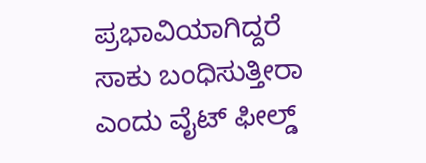ಪ್ರಭಾವಿಯಾಗಿದ್ದರೆ ಸಾಕು ಬಂಧಿಸುತ್ತೀರಾ ಎಂದು ವೈಟ್ ಫೀಲ್ಡ್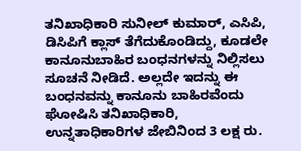ತನಿಖಾಧಿಕಾರಿ ಸುನೀಲ್ ಕುಮಾರ್, ಎಸಿಪಿ, ಡಿಸಿಪಿಗೆ ಕ್ಲಾಸ್ ತೆಗೆದುಕೊಂಡಿದ್ದು, ಕೂಡಲೇ ಕಾನೂನುಬಾಹಿರ ಬಂಧನಗಳನ್ನು ನಿಲ್ಲಿಸಲು ಸೂಚನೆ ನೀಡಿದೆ. ಅಲ್ಲದೇ ಇದನ್ನು ಈ ಬಂಧನವನ್ನು ಕಾನೂನು ಬಾಹಿರವೆಂದು ಘೋಷಿಸಿ ತನಿಖಾಧಿಕಾರಿ, ಉನ್ನತಾಧಿಕಾರಿಗಳ ಜೇಬಿನಿಂದ 3 ಲಕ್ಷ ರು.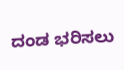ದಂಡ ಭರಿಸಲು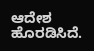ಆದೇಶ ಹೊರಡಿಸಿದೆ.